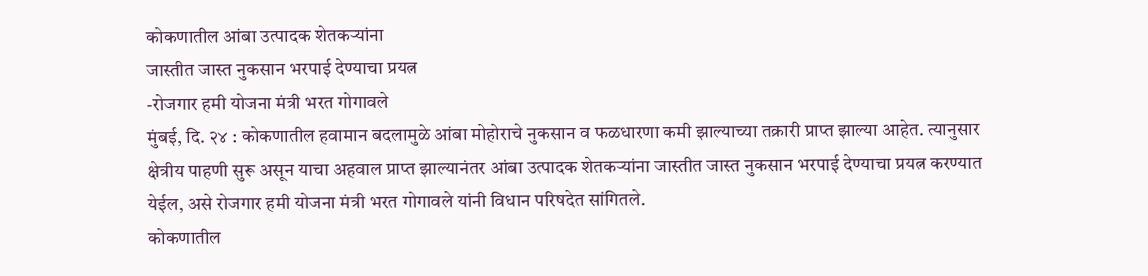कोकणातील आंबा उत्पादक शेतकऱ्यांना
जास्तीत जास्त नुकसान भरपाई देण्याचा प्रयत्न
-रोजगार हमी योजना मंत्री भरत गोगावले
मुंबई, दि. २४ : कोकणातील हवामान बदलामुळे आंबा मोहोराचे नुकसान व फळधारणा कमी झाल्याच्या तक्रारी प्राप्त झाल्या आहेत. त्यानुसार क्षेत्रीय पाहणी सुरू असून याचा अहवाल प्राप्त झाल्यानंतर आंबा उत्पादक शेतकऱ्यांना जास्तीत जास्त नुकसान भरपाई देण्याचा प्रयत्न करण्यात येईल, असे रोजगार हमी योजना मंत्री भरत गोगावले यांनी विधान परिषदेत सांगितले.
कोकणातील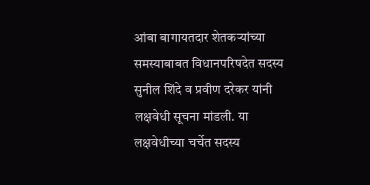आंबा बागायतदार शेतकऱ्यांच्या समस्याबाबत विधानपरिषदेत सदस्य सुनील शिंदे व प्रवीण दरेकर यांनी लक्षवेधी सूचना मांडली. या लक्षवेधीच्या चर्चेत सदस्य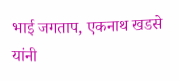भाई जगताप, एकनाथ खडसे यांनी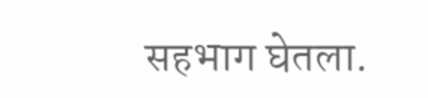सहभाग घेतला.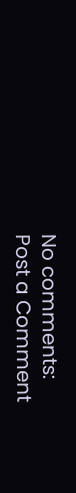No comments:
Post a Comment